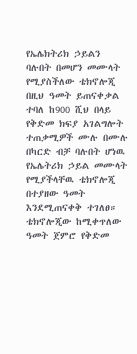የኤሌክትሪክ ኃይልን ባሉበት በመሆን መሙላት የሚያስችለው ቴክኖሎጂ በዚህ ዓመት ይጠናቀቃል ተባለ ከ900 ሺህ በላይ የቅድመ ክፍያ አገልግሎት ተጠቃሚዎች ሙሉ በሙሉ በካርድ ብቻ ባሉበት ሆነዉ የኤሌትሪክ ኃይል መሙላት የሚያችላቸዉ ቴክኖሎጂ በተያዘው ዓመት እንደሚጠናቀቅ ተገለፀ። ቴክኖሎጂው ከሚቀጥለው ዓመት ጀምሮ የቅድመ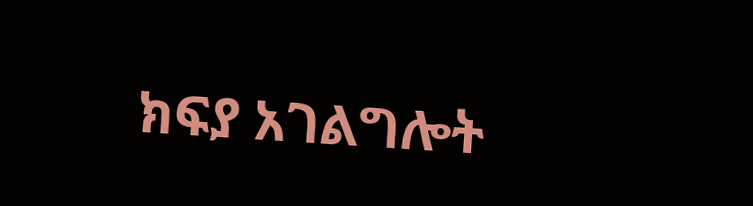ክፍያ አገልግሎት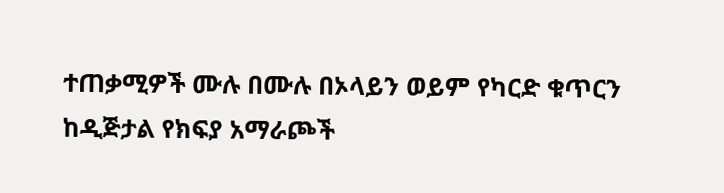ተጠቃሚዎች ሙሉ በሙሉ በኦላይን ወይም የካርድ ቁጥርን ከዲጅታል የክፍያ አማራጮች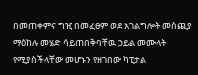በመጠቀምና ግዢ በመፈፀም ወደ አገልግሎት መስጪያ ማዕከሉ መሄድ ሳይጠበቅባቸዉ ኃይል መሙላት የሚያስችላቸው መሆኑን የዘገበው ካፒታል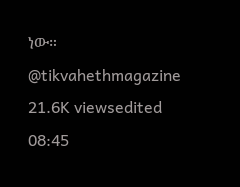ነው። @tikvahethmagazine 21.6K viewsedited 08:45